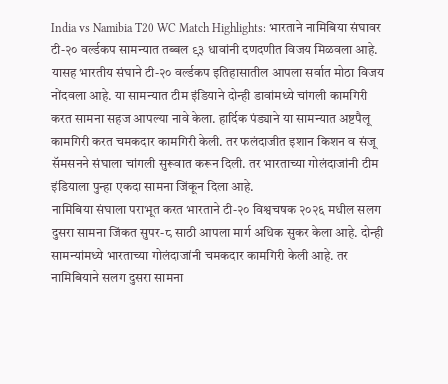India vs Namibia T20 WC Match Highlights: भारताने नामिबिया संघावर टी-२० वर्ल्डकप सामन्यात तब्बल ९३ धावांनी दणदणीत विजय मिळवला आहे. यासह भारतीय संघाने टी-२० वर्ल्डकप इतिहासातील आपला सर्वात मोठा विजय नोंदवला आहे. या सामन्यात टीम इंडियाने दोन्ही डावांमध्ये चांगली कामगिरी करत सामना सहज आपल्या नावे केला. हार्दिक पंड्याने या सामन्यात अष्टपैलू कामगिरी करत चमकदार कामगिरी केली. तर फलंदाजीत इशान किशन व संजू सॅमसनने संघाला चांगली सुरूवात करून दिली. तर भारताच्या गोलंदाजांनी टीम इंडियाला पुन्हा एकदा सामना जिंकून दिला आहे.
नामिबिया संघाला पराभूत करत भारताने टी-२० विश्वचषक २०२६ मधील सलग दुसरा सामना जिंकत सुपर-८ साठी आपला मार्ग अधिक सुकर केला आहे. दोन्ही सामन्यांमध्ये भारताच्या गोलंदाजांनी चमकदार कामगिरी केली आहे. तर नामिबियाने सलग दुसरा सामना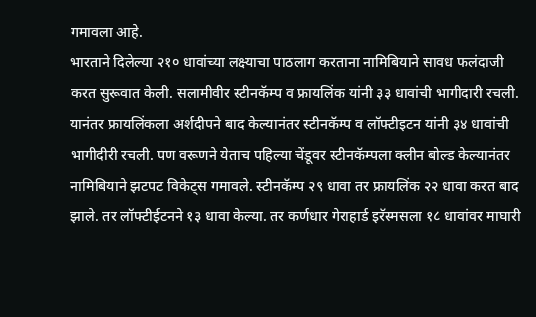गमावला आहे.
भारताने दिलेल्या २१० धावांच्या लक्ष्याचा पाठलाग करताना नामिबियाने सावध फलंदाजी करत सुरूवात केली. सलामीवीर स्टीनकॅम्प व फ्रायलिंक यांनी ३३ धावांची भागीदारी रचली. यानंतर फ्रायलिंकला अर्शदीपने बाद केल्यानंतर स्टीनकॅम्प व लॉफ्टीइटन यांनी ३४ धावांची भागीदीरी रचली. पण वरूणने येताच पहिल्या चेंडूवर स्टीनकॅम्पला क्लीन बोल्ड केल्यानंतर नामिबियाने झटपट विकेट्स गमावले. स्टीनकॅम्प २९ धावा तर फ्रायलिंक २२ धावा करत बाद झाले. तर लॉफ्टीईटनने १३ धावा केल्या. तर कर्णधार गेराहार्ड इरॅस्मसला १८ धावांवर माघारी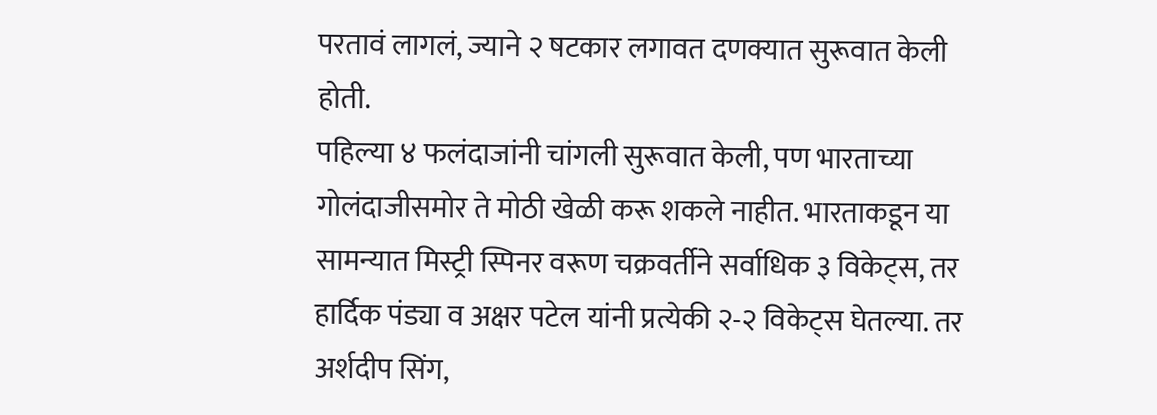परतावं लागलं, ज्याने २ षटकार लगावत दणक्यात सुरूवात केली होती.
पहिल्या ४ फलंदाजांनी चांगली सुरूवात केली, पण भारताच्या गोलंदाजीसमोर ते मोठी खेळी करू शकले नाहीत. भारताकडून या सामन्यात मिस्ट्री स्पिनर वरूण चक्रवर्तीने सर्वाधिक ३ विकेट्स, तर हार्दिक पंड्या व अक्षर पटेल यांनी प्रत्येकी २-२ विकेट्स घेतल्या. तर अर्शदीप सिंग,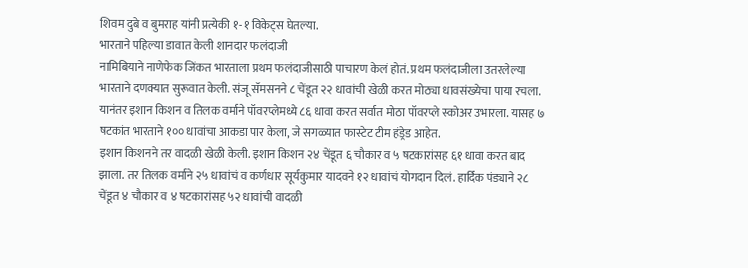शिवम दुबे व बुमराह यांनी प्रत्येकी १-१ विकेट्स घेतल्या.
भारताने पहिल्या डावात केली शानदार फलंदाजी
नामिबियाने नाणेफेक जिंकत भारताला प्रथम फलंदाजीसाठी पाचारण केलं होतं. प्रथम फलंदाजीला उतरलेल्या भारताने दणक्यात सुरूवात केली. संजू सॅमसनने ८ चेंडूत २२ धावांची खेळी करत मोठ्या धावसंख्येचा पाया रचला. यानंतर इशान किशन व तिलक वर्माने पॉवरप्लेमध्ये ८६ धावा करत सर्वात मोठा पॉवरप्ले स्कोअर उभारला. यासह ७ षटकांत भारताने १०० धावांचा आकडा पार केला, जे सगळ्यात फास्टेट टीम हंड्रेड आहेत.
इशान किशनने तर वादळी खेळी केली. इशान किशन २४ चेंडूत ६ चौकार व ५ षटकारांसह ६१ धावा करत बाद झाला. तर तिलक वर्माने २५ धावांचं व कर्णधार सूर्यकुमार यादवने १२ धावांचं योगदान दिलं. हार्दिक पंड्याने २८ चेंडूत ४ चौकार व ४ षटकारांसह ५२ धावांची वादळी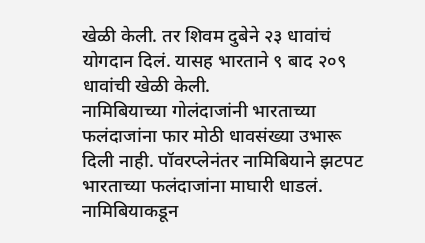खेळी केली. तर शिवम दुबेने २३ धावांचं योगदान दिलं. यासह भारताने ९ बाद २०९ धावांची खेळी केली.
नामिबियाच्या गोलंदाजांनी भारताच्या फलंदाजांना फार मोठी धावसंख्या उभारू दिली नाही. पॉवरप्लेनंतर नामिबियाने झटपट भारताच्या फलंदाजांना माघारी धाडलं. नामिबियाकडून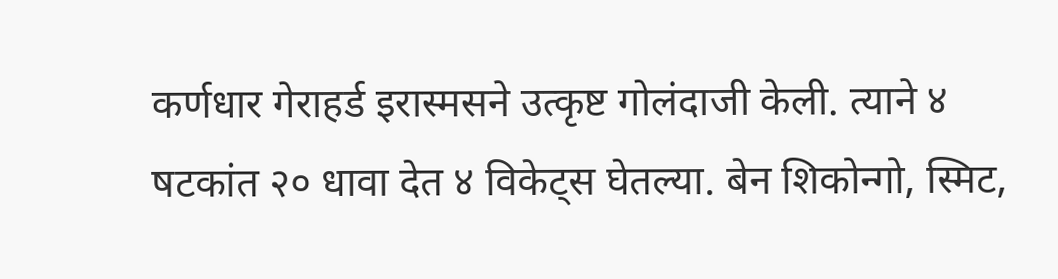कर्णधार गेराहर्ड इरास्मसने उत्कृष्ट गोलंदाजी केली. त्याने ४ षटकांत २० धावा देत ४ विकेट्स घेतल्या. बेन शिकोन्गो, स्मिट,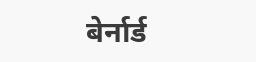बेर्नार्ड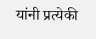यांनी प्रत्येकी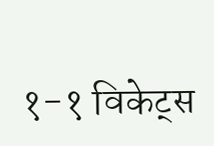१-१ विकेट्स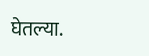घेतल्या.